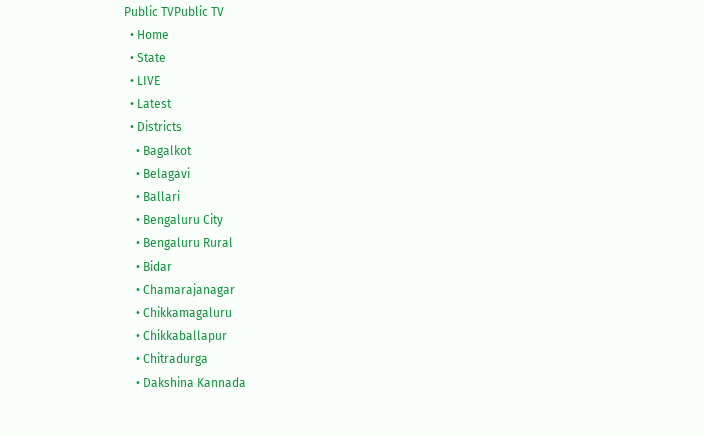Public TVPublic TV
  • Home
  • State
  • LIVE
  • Latest
  • Districts
    • Bagalkot
    • Belagavi
    • Ballari
    • Bengaluru City
    • Bengaluru Rural
    • Bidar
    • Chamarajanagar
    • Chikkamagaluru
    • Chikkaballapur
    • Chitradurga
    • Dakshina Kannada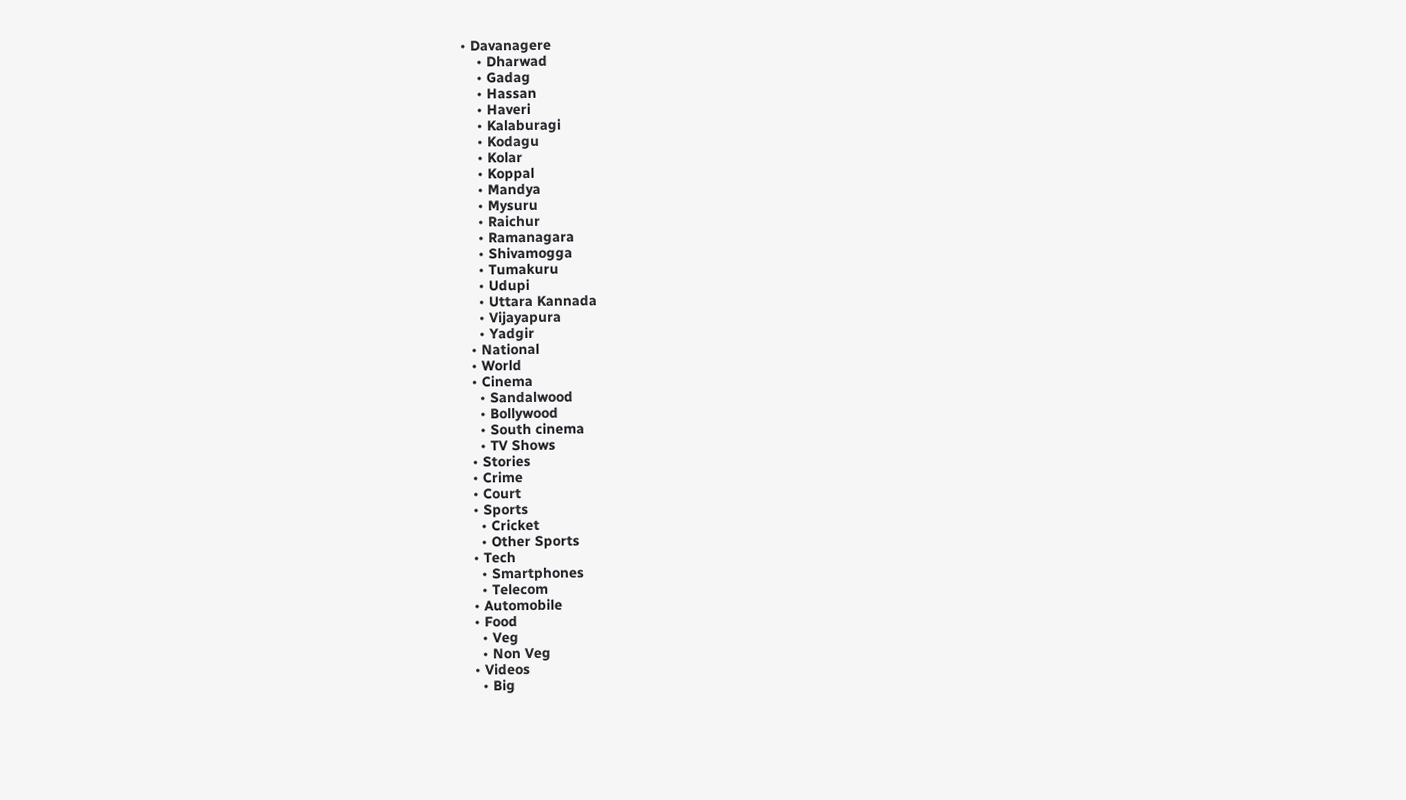• Davanagere
    • Dharwad
    • Gadag
    • Hassan
    • Haveri
    • Kalaburagi
    • Kodagu
    • Kolar
    • Koppal
    • Mandya
    • Mysuru
    • Raichur
    • Ramanagara
    • Shivamogga
    • Tumakuru
    • Udupi
    • Uttara Kannada
    • Vijayapura
    • Yadgir
  • National
  • World
  • Cinema
    • Sandalwood
    • Bollywood
    • South cinema
    • TV Shows
  • Stories
  • Crime
  • Court
  • Sports
    • Cricket
    • Other Sports
  • Tech
    • Smartphones
    • Telecom
  • Automobile
  • Food
    • Veg
    • Non Veg
  • Videos
    • Big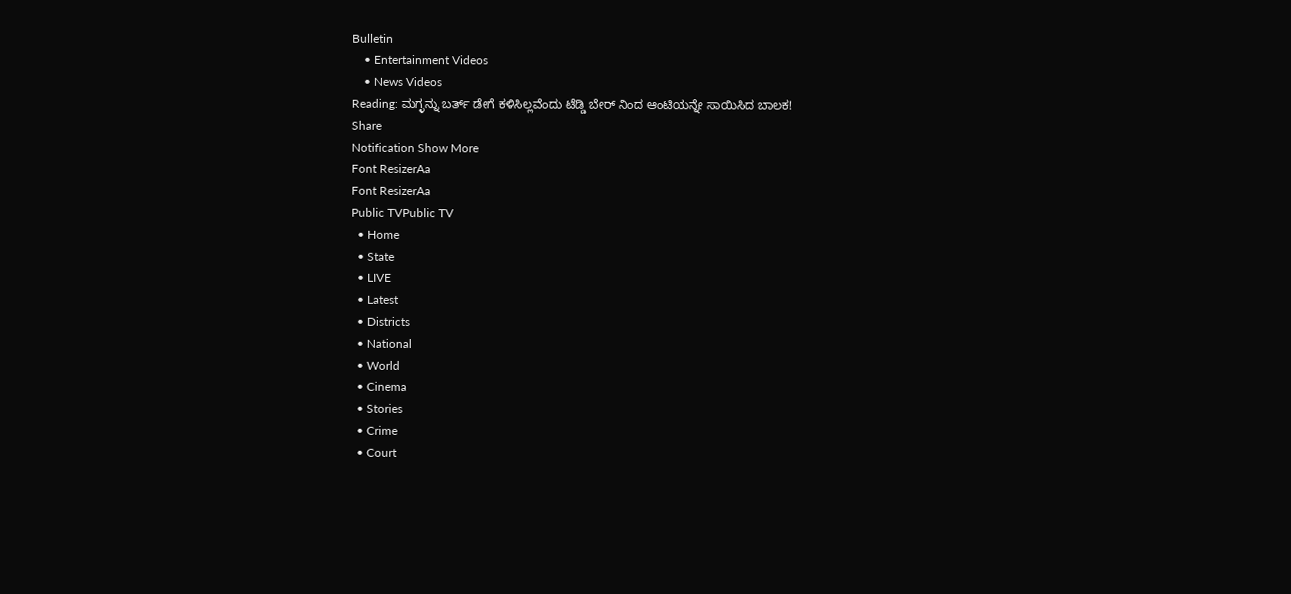Bulletin
    • Entertainment Videos
    • News Videos
Reading: ಮಗ್ಳನ್ನು ಬರ್ತ್ ಡೇಗೆ ಕಳಿಸಿಲ್ಲವೆಂದು ಟೆಡ್ಡಿ ಬೇರ್ ನಿಂದ ಆಂಟಿಯನ್ನೇ ಸಾಯಿಸಿದ ಬಾಲಕ!
Share
Notification Show More
Font ResizerAa
Font ResizerAa
Public TVPublic TV
  • Home
  • State
  • LIVE
  • Latest
  • Districts
  • National
  • World
  • Cinema
  • Stories
  • Crime
  • Court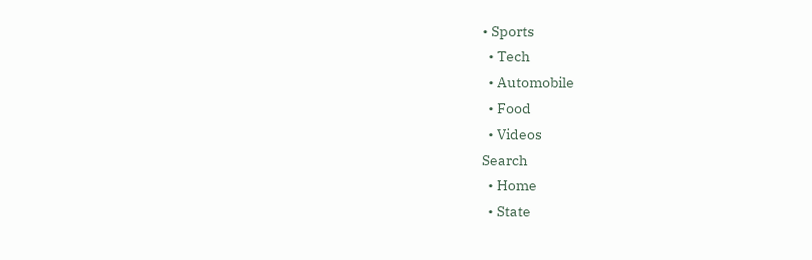• Sports
  • Tech
  • Automobile
  • Food
  • Videos
Search
  • Home
  • State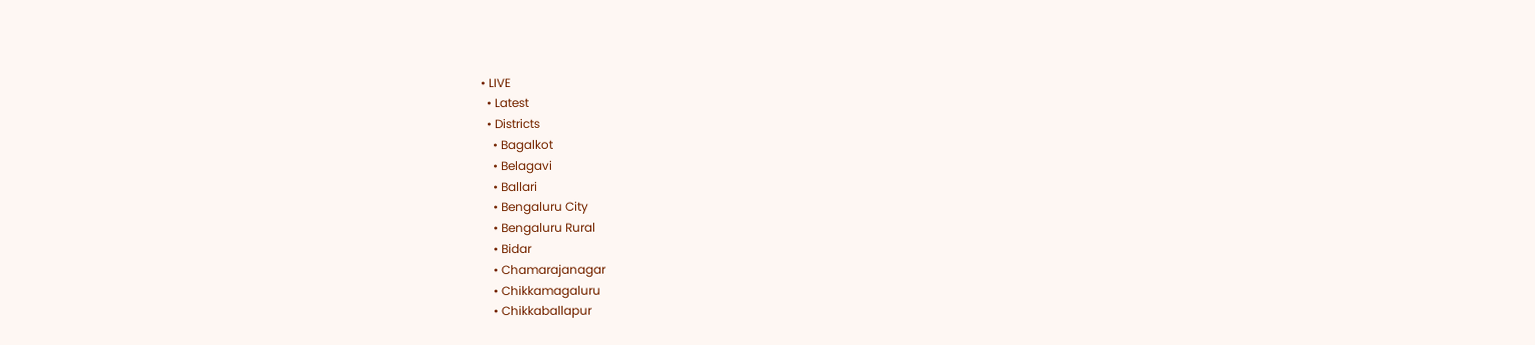• LIVE
  • Latest
  • Districts
    • Bagalkot
    • Belagavi
    • Ballari
    • Bengaluru City
    • Bengaluru Rural
    • Bidar
    • Chamarajanagar
    • Chikkamagaluru
    • Chikkaballapur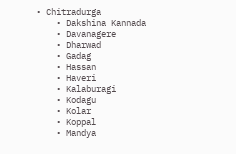• Chitradurga
    • Dakshina Kannada
    • Davanagere
    • Dharwad
    • Gadag
    • Hassan
    • Haveri
    • Kalaburagi
    • Kodagu
    • Kolar
    • Koppal
    • Mandya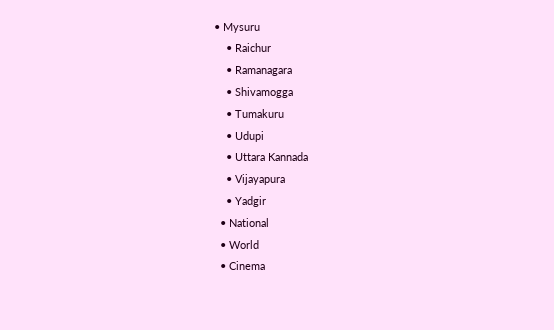• Mysuru
    • Raichur
    • Ramanagara
    • Shivamogga
    • Tumakuru
    • Udupi
    • Uttara Kannada
    • Vijayapura
    • Yadgir
  • National
  • World
  • Cinema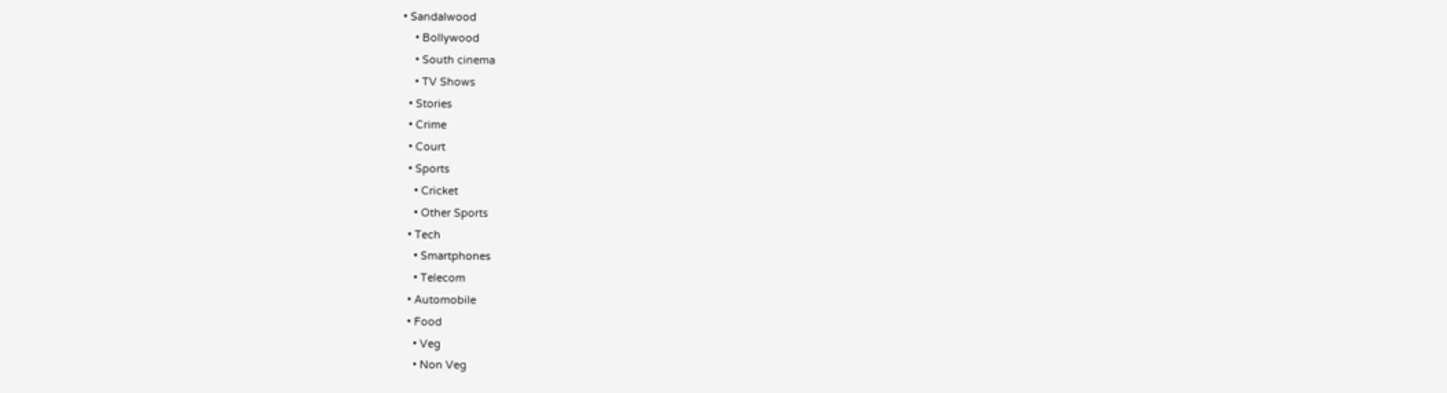• Sandalwood
    • Bollywood
    • South cinema
    • TV Shows
  • Stories
  • Crime
  • Court
  • Sports
    • Cricket
    • Other Sports
  • Tech
    • Smartphones
    • Telecom
  • Automobile
  • Food
    • Veg
    • Non Veg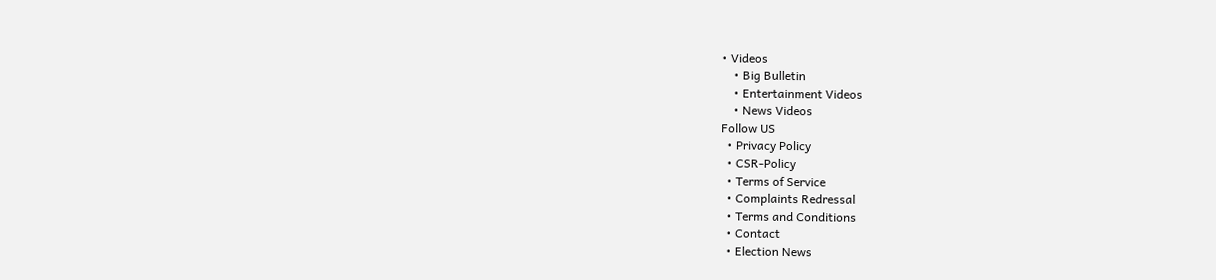• Videos
    • Big Bulletin
    • Entertainment Videos
    • News Videos
Follow US
  • Privacy Policy
  • CSR-Policy
  • Terms of Service
  • Complaints Redressal
  • Terms and Conditions
  • Contact
  • Election News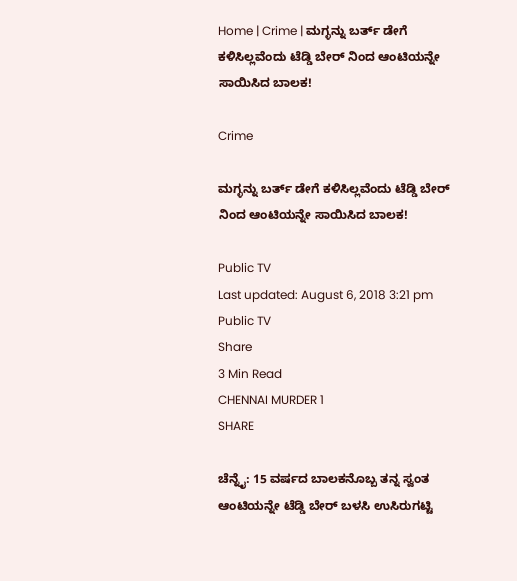Home | Crime | ಮಗ್ಳನ್ನು ಬರ್ತ್ ಡೇಗೆ ಕಳಿಸಿಲ್ಲವೆಂದು ಟೆಡ್ಡಿ ಬೇರ್ ನಿಂದ ಆಂಟಿಯನ್ನೇ ಸಾಯಿಸಿದ ಬಾಲಕ!

Crime

ಮಗ್ಳನ್ನು ಬರ್ತ್ ಡೇಗೆ ಕಳಿಸಿಲ್ಲವೆಂದು ಟೆಡ್ಡಿ ಬೇರ್ ನಿಂದ ಆಂಟಿಯನ್ನೇ ಸಾಯಿಸಿದ ಬಾಲಕ!

Public TV
Last updated: August 6, 2018 3:21 pm
Public TV
Share
3 Min Read
CHENNAI MURDER 1
SHARE

ಚೆನ್ನೈ: 15 ವರ್ಷದ ಬಾಲಕನೊಬ್ಬ ತನ್ನ ಸ್ವಂತ ಆಂಟಿಯನ್ನೇ ಟೆಡ್ಡಿ ಬೇರ್ ಬಳಸಿ ಉಸಿರುಗಟ್ಟಿ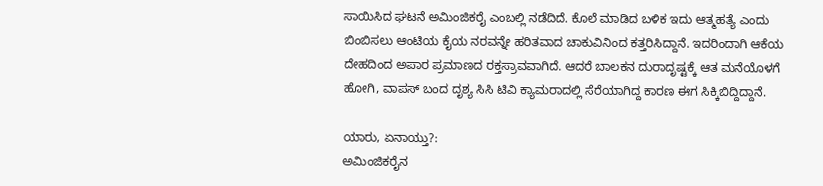ಸಾಯಿಸಿದ ಘಟನೆ ಅಮಿಂಜಿಕರೈ ಎಂಬಲ್ಲಿ ನಡೆದಿದೆ. ಕೊಲೆ ಮಾಡಿದ ಬಳಿಕ ಇದು ಆತ್ಮಹತ್ಯೆ ಎಂದು ಬಿಂಬಿಸಲು ಆಂಟಿಯ ಕೈಯ ನರವನ್ನೇ ಹರಿತವಾದ ಚಾಕುವಿನಿಂದ ಕತ್ತರಿಸಿದ್ದಾನೆ. ಇದರಿಂದಾಗಿ ಆಕೆಯ ದೇಹದಿಂದ ಅಪಾರ ಪ್ರಮಾಣದ ರಕ್ತಸ್ರಾವವಾಗಿದೆ. ಆದರೆ ಬಾಲಕನ ದುರಾದೃಷ್ಟಕ್ಕೆ ಆತ ಮನೆಯೊಳಗೆ ಹೋಗಿ, ವಾಪಸ್ ಬಂದ ದೃಶ್ಯ ಸಿಸಿ ಟಿವಿ ಕ್ಯಾಮರಾದಲ್ಲಿ ಸೆರೆಯಾಗಿದ್ದ ಕಾರಣ ಈಗ ಸಿಕ್ಕಿಬಿದ್ದಿದ್ದಾನೆ.

ಯಾರು, ಏನಾಯ್ತು?:
ಅಮಿಂಜಿಕರೈನ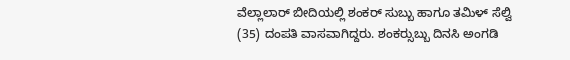ವೆಲ್ಲಾಲಾರ್ ಬೀದಿಯಲ್ಲಿ ಶಂಕರ್ ಸುಬ್ಬು ಹಾಗೂ ತಮಿಳ್ ಸೆಲ್ವಿ (35) ದಂಪತಿ ವಾಸವಾಗಿದ್ದರು. ಶಂಕರ್‍ಸುಬ್ಬು ದಿನಸಿ ಅಂಗಡಿ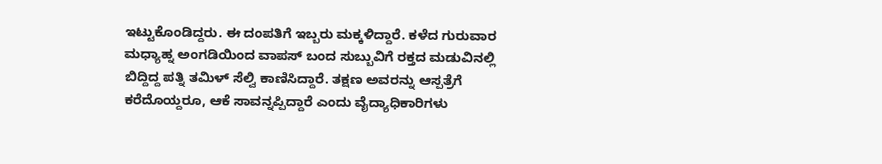ಇಟ್ಟುಕೊಂಡಿದ್ದರು. ಈ ದಂಪತಿಗೆ ಇಬ್ಬರು ಮಕ್ಕಳಿದ್ದಾರೆ. ಕಳೆದ ಗುರುವಾರ ಮಧ್ಯಾಹ್ನ ಅಂಗಡಿಯಿಂದ ವಾಪಸ್ ಬಂದ ಸುಬ್ಬುವಿಗೆ ರಕ್ತದ ಮಡುವಿನಲ್ಲಿ ಬಿದ್ದಿದ್ದ ಪತ್ನಿ ತಮಿಳ್ ಸೆಲ್ವಿ ಕಾಣಿಸಿದ್ದಾರೆ. ತಕ್ಷಣ ಅವರನ್ನು ಆಸ್ಪತ್ರೆಗೆ ಕರೆದೊಯ್ದರೂ, ಆಕೆ ಸಾವನ್ನಪ್ಪಿದ್ದಾರೆ ಎಂದು ವೈದ್ಯಾಧಿಕಾರಿಗಳು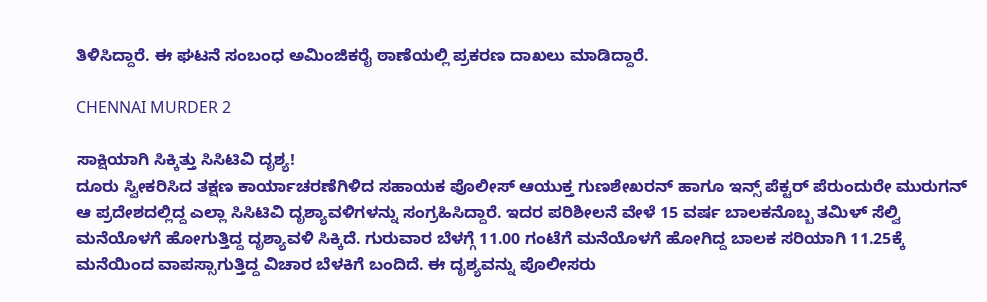ತಿಳಿಸಿದ್ದಾರೆ. ಈ ಘಟನೆ ಸಂಬಂಧ ಅಮಿಂಜಿಕರೈ ಠಾಣೆಯಲ್ಲಿ ಪ್ರಕರಣ ದಾಖಲು ಮಾಡಿದ್ದಾರೆ.

CHENNAI MURDER 2

ಸಾಕ್ಷಿಯಾಗಿ ಸಿಕ್ಕಿತ್ತು ಸಿಸಿಟಿವಿ ದೃಶ್ಯ!
ದೂರು ಸ್ವೀಕರಿಸಿದ ತಕ್ಷಣ ಕಾರ್ಯಾಚರಣೆಗಿಳಿದ ಸಹಾಯಕ ಪೊಲೀಸ್ ಆಯುಕ್ತ ಗುಣಶೇಖರನ್ ಹಾಗೂ ಇನ್ಸ್ ಪೆಕ್ಟರ್ ಪೆರುಂದುರೇ ಮುರುಗನ್ ಆ ಪ್ರದೇಶದಲ್ಲಿದ್ದ ಎಲ್ಲಾ ಸಿಸಿಟಿವಿ ದೃಶ್ಯಾವಳಿಗಳನ್ನು ಸಂಗ್ರಹಿಸಿದ್ದಾರೆ. ಇದರ ಪರಿಶೀಲನೆ ವೇಳೆ 15 ವರ್ಷ ಬಾಲಕನೊಬ್ಬ ತಮಿಳ್ ಸೆಲ್ವಿ ಮನೆಯೊಳಗೆ ಹೋಗುತ್ತಿದ್ದ ದೃಶ್ಯಾವಳಿ ಸಿಕ್ಕಿದೆ. ಗುರುವಾರ ಬೆಳಗ್ಗೆ 11.00 ಗಂಟೆಗೆ ಮನೆಯೊಳಗೆ ಹೋಗಿದ್ದ ಬಾಲಕ ಸರಿಯಾಗಿ 11.25ಕ್ಕೆ ಮನೆಯಿಂದ ವಾಪಸ್ಸಾಗುತ್ತಿದ್ದ ವಿಚಾರ ಬೆಳಕಿಗೆ ಬಂದಿದೆ. ಈ ದೃಶ್ಯವನ್ನು ಪೊಲೀಸರು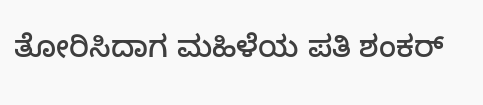ತೋರಿಸಿದಾಗ ಮಹಿಳೆಯ ಪತಿ ಶಂಕರ್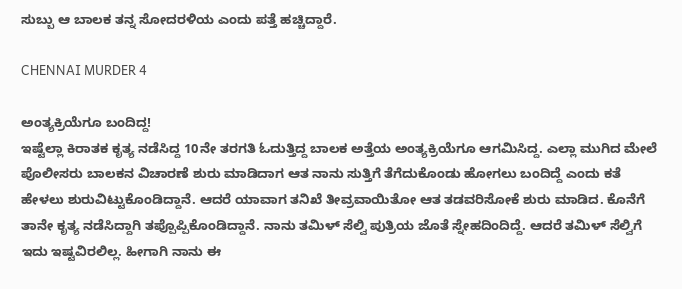ಸುಬ್ಬು ಆ ಬಾಲಕ ತನ್ನ ಸೋದರಳಿಯ ಎಂದು ಪತ್ತೆ ಹಚ್ಚಿದ್ದಾರೆ.

CHENNAI MURDER 4

ಅಂತ್ಯಕ್ರಿಯೆಗೂ ಬಂದಿದ್ದ!
ಇಷ್ಟೆಲ್ಲಾ ಕಿರಾತಕ ಕೃತ್ಯ ನಡೆಸಿದ್ದ 10ನೇ ತರಗತಿ ಓದುತ್ತಿದ್ದ ಬಾಲಕ ಅತ್ತೆಯ ಅಂತ್ಯಕ್ರಿಯೆಗೂ ಆಗಮಿಸಿದ್ದ. ಎಲ್ಲಾ ಮುಗಿದ ಮೇಲೆ ಪೊಲೀಸರು ಬಾಲಕನ ವಿಚಾರಣೆ ಶುರು ಮಾಡಿದಾಗ ಆತ ನಾನು ಸುತ್ತಿಗೆ ತೆಗೆದುಕೊಂಡು ಹೋಗಲು ಬಂದಿದ್ದೆ ಎಂದು ಕತೆ ಹೇಳಲು ಶುರುವಿಟ್ಟುಕೊಂಡಿದ್ದಾನೆ. ಆದರೆ ಯಾವಾಗ ತನಿಖೆ ತೀವ್ರವಾಯಿತೋ ಆತ ತಡವರಿಸೋಕೆ ಶುರು ಮಾಡಿದ. ಕೊನೆಗೆ ತಾನೇ ಕೃತ್ಯ ನಡೆಸಿದ್ದಾಗಿ ತಪ್ಪೊಪ್ಪಿಕೊಂಡಿದ್ದಾನೆ. ನಾನು ತಮಿಳ್ ಸೆಲ್ವಿ ಪುತ್ರಿಯ ಜೊತೆ ಸ್ನೇಹದಿಂದಿದ್ದೆ. ಆದರೆ ತಮಿಳ್ ಸೆಲ್ವಿಗೆ ಇದು ಇಷ್ಟವಿರಲಿಲ್ಲ. ಹೀಗಾಗಿ ನಾನು ಈ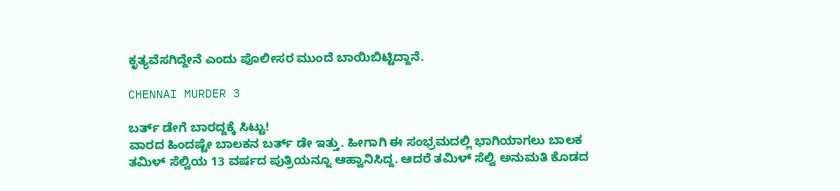ಕೃತ್ಯವೆಸಗಿದ್ದೇನೆ ಎಂದು ಪೊಲೀಸರ ಮುಂದೆ ಬಾಯಿಬಿಟ್ಟಿದ್ದಾನೆ.

CHENNAI MURDER 3

ಬರ್ತ್ ಡೇಗೆ ಬಾರದ್ದಕ್ಕೆ ಸಿಟ್ಟು!
ವಾರದ ಹಿಂದಷ್ಟೇ ಬಾಲಕನ ಬರ್ತ್ ಡೇ ಇತ್ತು. ಹೀಗಾಗಿ ಈ ಸಂಭ್ರಮದಲ್ಲಿ ಭಾಗಿಯಾಗಲು ಬಾಲಕ ತಮಿಳ್ ಸೆಲ್ವಿಯ 13 ವರ್ಷದ ಪುತ್ರಿಯನ್ನೂ ಆಹ್ವಾನಿಸಿದ್ದ. ಆದರೆ ತಮಿಳ್ ಸೆಲ್ವಿ ಅನುಮತಿ ಕೊಡದ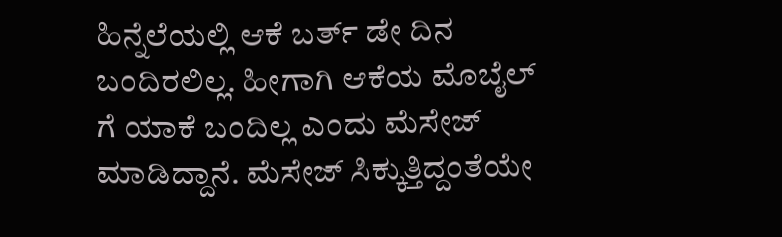ಹಿನ್ನೆಲೆಯಲ್ಲಿ ಆಕೆ ಬರ್ತ್ ಡೇ ದಿನ ಬಂದಿರಲಿಲ್ಲ. ಹೀಗಾಗಿ ಆಕೆಯ ಮೊಬೈಲ್ ಗೆ ಯಾಕೆ ಬಂದಿಲ್ಲ ಎಂದು ಮೆಸೇಜ್ ಮಾಡಿದ್ದಾನೆ. ಮೆಸೇಜ್ ಸಿಕ್ಕುತ್ತಿದ್ದಂತೆಯೇ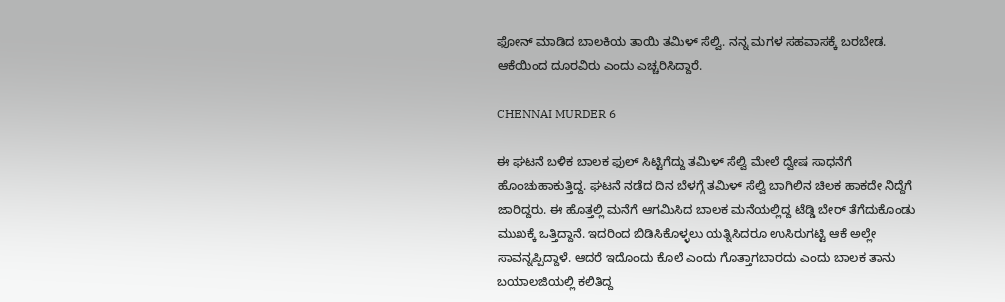ಫೋನ್ ಮಾಡಿದ ಬಾಲಕಿಯ ತಾಯಿ ತಮಿಳ್ ಸೆಲ್ವಿ. ನನ್ನ ಮಗಳ ಸಹವಾಸಕ್ಕೆ ಬರಬೇಡ. ಆಕೆಯಿಂದ ದೂರವಿರು ಎಂದು ಎಚ್ಚರಿಸಿದ್ದಾರೆ.

CHENNAI MURDER 6

ಈ ಘಟನೆ ಬಳಿಕ ಬಾಲಕ ಫುಲ್ ಸಿಟ್ಟಿಗೆದ್ದು ತಮಿಳ್ ಸೆಲ್ವಿ ಮೇಲೆ ದ್ವೇಷ ಸಾಧನೆಗೆ ಹೊಂಚುಹಾಕುತ್ತಿದ್ದ. ಘಟನೆ ನಡೆದ ದಿನ ಬೆಳಗ್ಗೆ ತಮಿಳ್ ಸೆಲ್ವಿ ಬಾಗಿಲಿನ ಚಿಲಕ ಹಾಕದೇ ನಿದ್ದೆಗೆ ಜಾರಿದ್ದರು. ಈ ಹೊತ್ತಲ್ಲಿ ಮನೆಗೆ ಆಗಮಿಸಿದ ಬಾಲಕ ಮನೆಯಲ್ಲಿದ್ದ ಟೆಡ್ಡಿ ಬೇರ್ ತೆಗೆದುಕೊಂಡು ಮುಖಕ್ಕೆ ಒತ್ತಿದ್ದಾನೆ. ಇದರಿಂದ ಬಿಡಿಸಿಕೊಳ್ಳಲು ಯತ್ನಿಸಿದರೂ ಉಸಿರುಗಟ್ಟಿ ಆಕೆ ಅಲ್ಲೇ ಸಾವನ್ನಪ್ಪಿದ್ದಾಳೆ. ಆದರೆ ಇದೊಂದು ಕೊಲೆ ಎಂದು ಗೊತ್ತಾಗಬಾರದು ಎಂದು ಬಾಲಕ ತಾನು ಬಯಾಲಜಿಯಲ್ಲಿ ಕಲಿತಿದ್ದ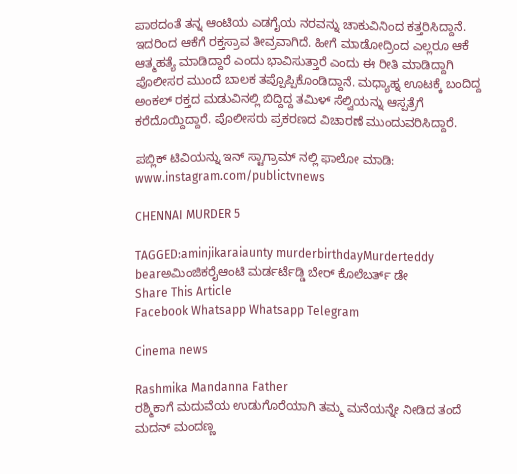ಪಾಠದಂತೆ ತನ್ನ ಆಂಟಿಯ ಎಡಗೈಯ ನರವನ್ನು ಚಾಕುವಿನಿಂದ ಕತ್ತರಿಸಿದ್ದಾನೆ. ಇದರಿಂದ ಆಕೆಗೆ ರಕ್ತಸ್ರಾವ ತೀವ್ರವಾಗಿದೆ. ಹೀಗೆ ಮಾಡೋದ್ರಿಂದ ಎಲ್ಲರೂ ಆಕೆ ಆತ್ಮಹತ್ಯೆ ಮಾಡಿದ್ದಾರೆ ಎಂದು ಭಾವಿಸುತ್ತಾರೆ ಎಂದು ಈ ರೀತಿ ಮಾಡಿದ್ದಾಗಿ ಪೊಲೀಸರ ಮುಂದೆ ಬಾಲಕ ತಪ್ಪೊಪ್ಪಿಕೊಂಡಿದ್ದಾನೆ. ಮಧ್ಯಾಹ್ನ ಊಟಕ್ಕೆ ಬಂದಿದ್ದ ಅಂಕಲ್ ರಕ್ತದ ಮಡುವಿನಲ್ಲಿ ಬಿದ್ದಿದ್ದ ತಮಿಳ್ ಸೆಲ್ವಿಯನ್ನು ಆಸ್ಪತ್ರೆಗೆ ಕರೆದೊಯ್ದಿದ್ದಾರೆ. ಪೊಲೀಸರು ಪ್ರಕರಣದ ವಿಚಾರಣೆ ಮುಂದುವರಿಸಿದ್ದಾರೆ.

ಪಬ್ಲಿಕ್ ಟಿವಿಯನ್ನು ಇನ್ ಸ್ಟಾಗ್ರಾಮ್ ನಲ್ಲಿ ಫಾಲೋ ಮಾಡಿ: www.instagram.com/publictvnews

CHENNAI MURDER 5

TAGGED:aminjikaraiaunty murderbirthdayMurderteddy bearಅಮಿಂಜಿಕರೈಆಂಟಿ ಮರ್ಡರ್ಟೆಡ್ಡಿ ಬೇರ್ ಕೊಲೆಬರ್ತ್ ಡೇ
Share This Article
Facebook Whatsapp Whatsapp Telegram

Cinema news

Rashmika Mandanna Father
ರಶ್ಮಿಕಾಗೆ ಮದುವೆಯ ಉಡುಗೊರೆಯಾಗಿ ತಮ್ಮ ಮನೆಯನ್ನೇ ನೀಡಿದ ತಂದೆ ಮದನ್‌ ಮಂದಣ್ಣ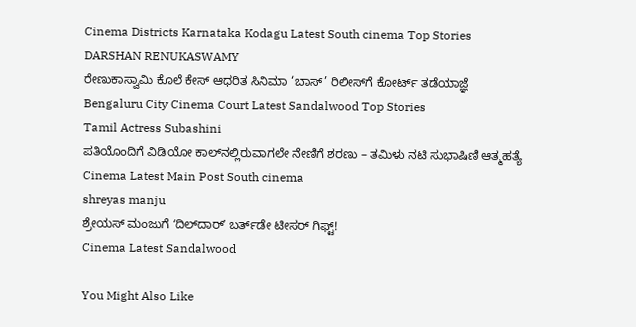Cinema Districts Karnataka Kodagu Latest South cinema Top Stories
DARSHAN RENUKASWAMY
ರೇಣುಕಾಸ್ವಾಮಿ ಕೊಲೆ ಕೇಸ್‌ ಆಧರಿತ ಸಿನಿಮಾ ‘ಬಾಸ್’ ರಿಲೀಸ್‌ಗೆ ಕೋರ್ಟ್‌ ತಡೆಯಾಜ್ಞೆ
Bengaluru City Cinema Court Latest Sandalwood Top Stories
Tamil Actress Subashini
ಪತಿಯೊಂದಿಗೆ ವಿಡಿಯೋ ಕಾಲ್‌ನಲ್ಲಿರುವಾಗಲೇ ನೇಣಿಗೆ ಶರಣು – ತಮಿಳು ನಟಿ ಸುಭಾಷಿಣಿ ಆತ್ಮಹತ್ಯೆ
Cinema Latest Main Post South cinema
shreyas manju
ಶ್ರೇಯಸ್ ಮಂಜುಗೆ ʻದಿಲ್‌ದಾರ್ʼ ಬರ್ತ್‌ಡೇ ಟೀಸರ್ ಗಿಫ್ಟ್‌!
Cinema Latest Sandalwood

You Might Also Like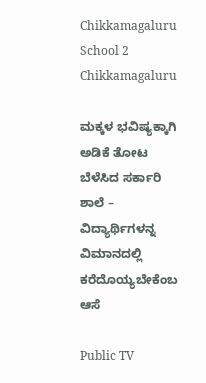Chikkamagaluru School 2
Chikkamagaluru

ಮಕ್ಕಳ ಭವಿಷ್ಯಕ್ಕಾಗಿ ಅಡಿಕೆ ತೋಟ ಬೆಳೆಸಿದ ಸರ್ಕಾರಿ ಶಾಲೆ – ವಿದ್ಯಾರ್ಥಿಗಳನ್ನ ವಿಮಾನದಲ್ಲಿ ಕರೆದೊಯ್ಯಬೇಕೆಂಬ ಆಸೆ

Public TV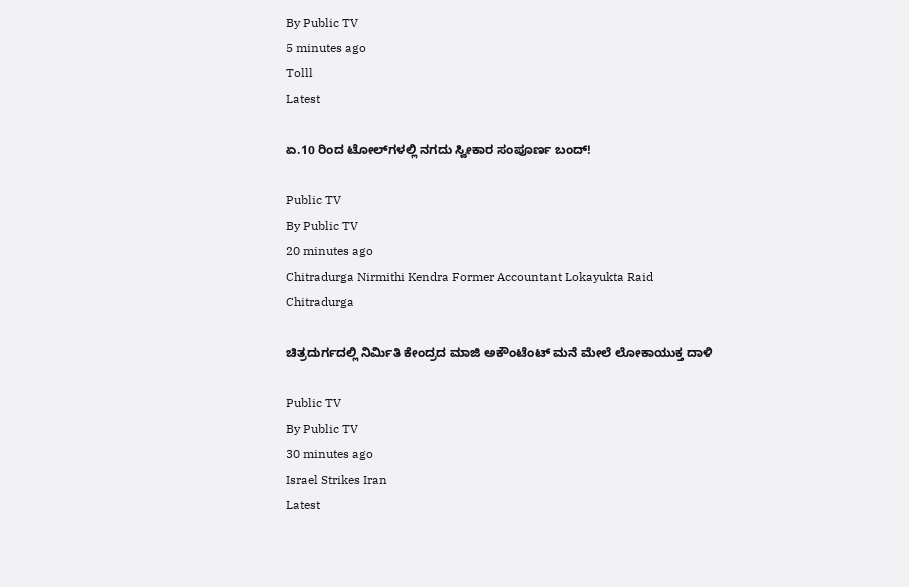By Public TV
5 minutes ago
Tolll
Latest

ಏ.10 ರಿಂದ ಟೋಲ್‌ಗಳಲ್ಲಿ ನಗದು ಸ್ವೀಕಾರ ಸಂಪೂರ್ಣ ಬಂದ್‌!

Public TV
By Public TV
20 minutes ago
Chitradurga Nirmithi Kendra Former Accountant Lokayukta Raid
Chitradurga

ಚಿತ್ರದುರ್ಗದಲ್ಲಿ ನಿರ್ಮಿತಿ ಕೇಂದ್ರದ ಮಾಜಿ ಅಕೌಂಟೆಂಟ್ ಮನೆ ಮೇಲೆ ಲೋಕಾಯುಕ್ತ ದಾಳಿ

Public TV
By Public TV
30 minutes ago
Israel Strikes Iran
Latest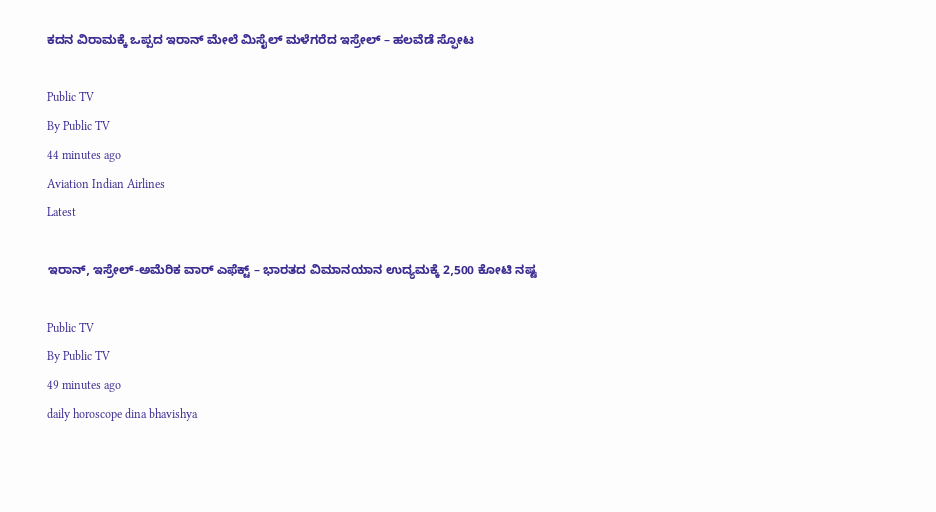ಕದನ ವಿರಾಮಕ್ಕೆ ಒಪ್ಪದ ಇರಾನ್‌ ಮೇಲೆ ಮಿಸೈಲ್‌ ಮಳೆಗರೆದ ಇಸ್ರೇಲ್‌ – ಹಲವೆಡೆ ಸ್ಫೋಟ

Public TV
By Public TV
44 minutes ago
Aviation Indian Airlines
Latest

ಇರಾನ್, ಇಸ್ರೇಲ್-ಅಮೆರಿಕ ವಾರ್ ಎಫೆಕ್ಟ್ – ಭಾರತದ ವಿಮಾನಯಾನ ಉದ್ಯಮಕ್ಕೆ 2,500 ಕೋಟಿ ನಷ್ಟ

Public TV
By Public TV
49 minutes ago
daily horoscope dina bhavishya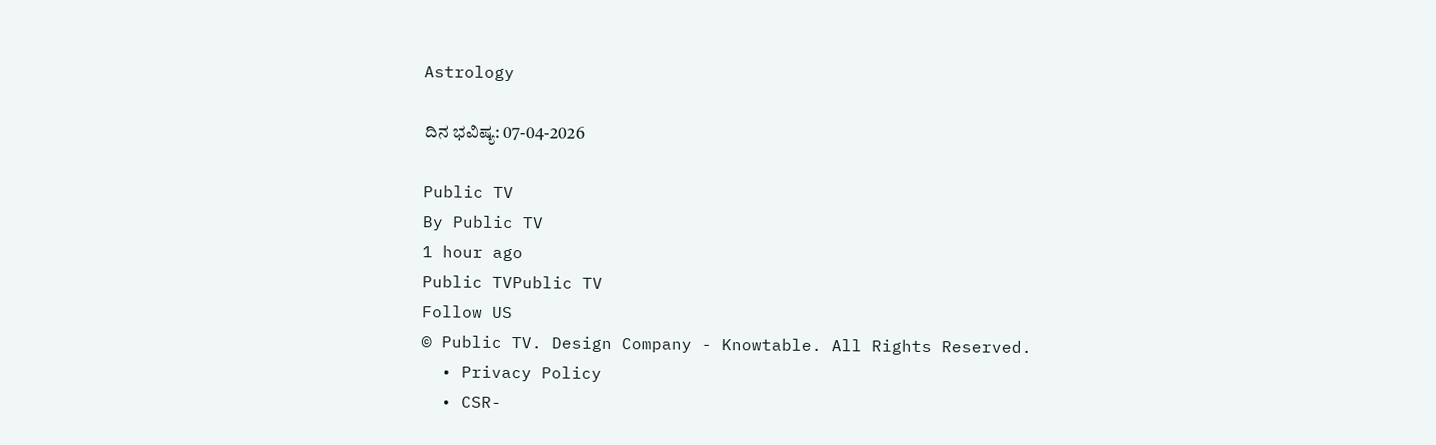Astrology

ದಿನ ಭವಿಷ್ಯ: 07-04-2026

Public TV
By Public TV
1 hour ago
Public TVPublic TV
Follow US
© Public TV. Design Company - Knowtable. All Rights Reserved.
  • Privacy Policy
  • CSR-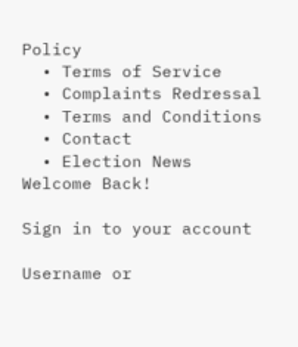Policy
  • Terms of Service
  • Complaints Redressal
  • Terms and Conditions
  • Contact
  • Election News
Welcome Back!

Sign in to your account

Username or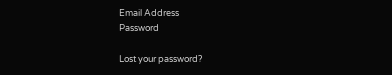Email Address
Password

Lost your password?